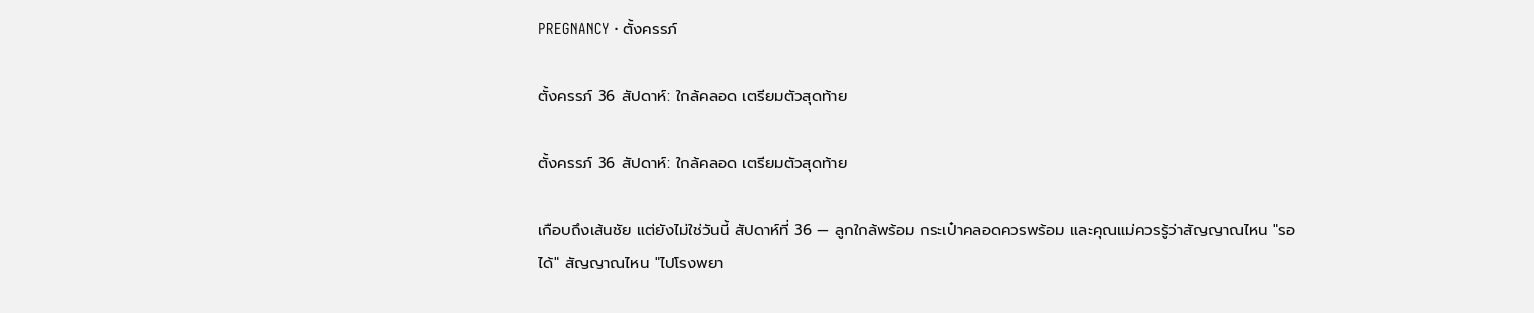PREGNANCY · ตั้งครรภ์

ตั้งครรภ์ 36 สัปดาห์: ใกล้คลอด เตรียมตัวสุดท้าย

ตั้งครรภ์ 36 สัปดาห์: ใกล้คลอด เตรียมตัวสุดท้าย

เกือบถึงเส้นชัย แต่ยังไม่ใช่วันนี้ สัปดาห์ที่ 36 — ลูกใกล้พร้อม กระเป๋าคลอดควรพร้อม และคุณแม่ควรรู้ว่าสัญญาณไหน "รอได้" สัญญาณไหน "ไปโรงพยา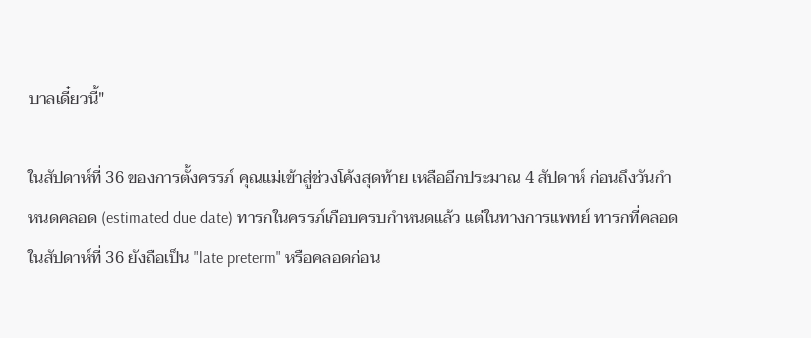บาลเดี๋ยวนี้"

ในสัปดาห์ที่ 36 ของการตั้งครรภ์ คุณแม่เข้าสู่ช่วงโค้งสุดท้าย เหลืออีกประมาณ 4 สัปดาห์ ก่อนถึงวันกำหนดคลอด (estimated due date) ทารกในครรภ์เกือบครบกำหนดแล้ว แต่ในทางการแพทย์ ทารกที่คลอดในสัปดาห์ที่ 36 ยังถือเป็น "late preterm" หรือคลอดก่อน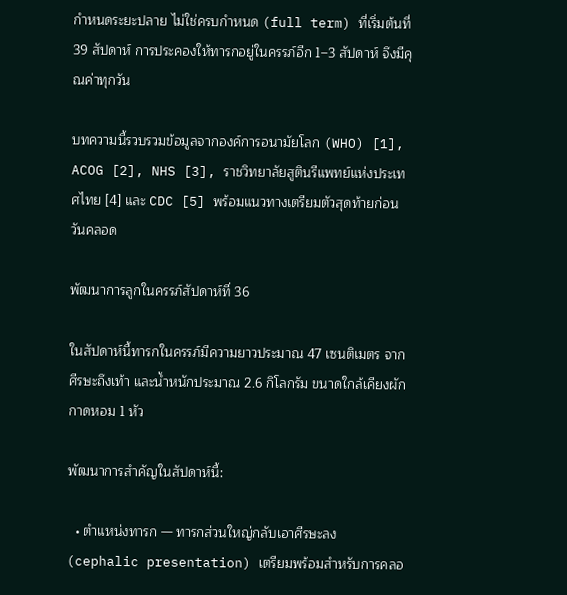กำหนดระยะปลาย ไม่ใช่ครบกำหนด (full term) ที่เริ่มต้นที่ 39 สัปดาห์ การประคองให้ทารกอยู่ในครรภ์อีก 1–3 สัปดาห์ จึงมีคุณค่าทุกวัน

บทความนี้รวบรวมข้อมูลจากองค์การอนามัยโลก (WHO) [1], ACOG [2], NHS [3], ราชวิทยาลัยสูตินรีแพทย์แห่งประเทศไทย [4] และ CDC [5] พร้อมแนวทางเตรียมตัวสุดท้ายก่อนวันคลอด

พัฒนาการลูกในครรภ์สัปดาห์ที่ 36

ในสัปดาห์นี้ทารกในครรภ์มีความยาวประมาณ 47 เซนติเมตร จากศีรษะถึงเท้า และน้ำหนักประมาณ 2.6 กิโลกรัม ขนาดใกล้เคียงผักกาดหอม 1 หัว

พัฒนาการสำคัญในสัปดาห์นี้:

  • ตำแหน่งทารก — ทารกส่วนใหญ่กลับเอาศีรษะลง (cephalic presentation) เตรียมพร้อมสำหรับการคลอ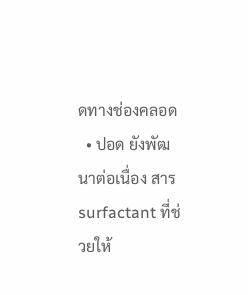ดทางช่องคลอด
  • ปอด ยังพัฒนาต่อเนื่อง สาร surfactant ที่ช่วยให้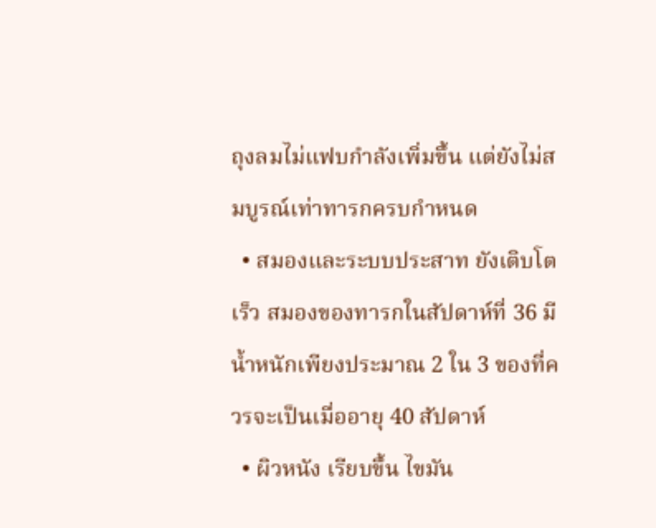ถุงลมไม่แฟบกำลังเพิ่มขึ้น แต่ยังไม่สมบูรณ์เท่าทารกครบกำหนด
  • สมองและระบบประสาท ยังเติบโตเร็ว สมองของทารกในสัปดาห์ที่ 36 มีน้ำหนักเพียงประมาณ 2 ใน 3 ของที่ควรจะเป็นเมื่ออายุ 40 สัปดาห์
  • ผิวหนัง เรียบขึ้น ไขมัน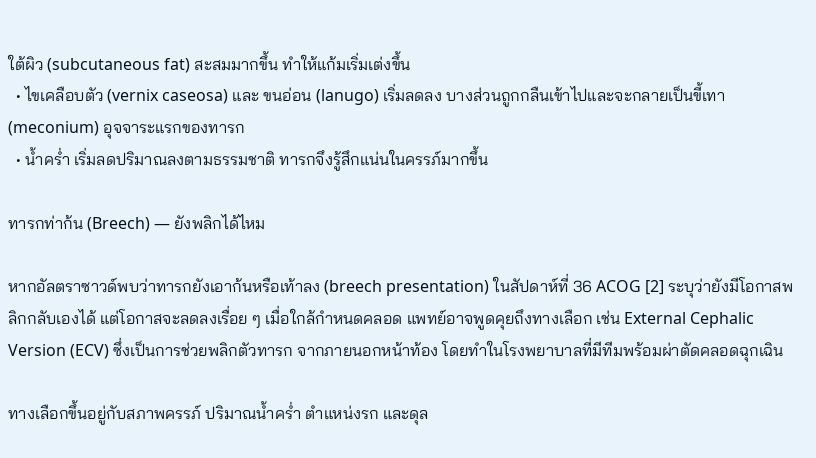ใต้ผิว (subcutaneous fat) สะสมมากขึ้น ทำให้แก้มเริ่มเต่งขึ้น
  • ไขเคลือบตัว (vernix caseosa) และ ขนอ่อน (lanugo) เริ่มลดลง บางส่วนถูกกลืนเข้าไปและจะกลายเป็นขี้เทา (meconium) อุจจาระแรกของทารก
  • น้ำคร่ำ เริ่มลดปริมาณลงตามธรรมชาติ ทารกจึงรู้สึกแน่นในครรภ์มากขึ้น

ทารกท่าก้น (Breech) — ยังพลิกได้ไหม

หากอัลตราซาวด์พบว่าทารกยังเอาก้นหรือเท้าลง (breech presentation) ในสัปดาห์ที่ 36 ACOG [2] ระบุว่ายังมีโอกาสพลิกกลับเองได้ แต่โอกาสจะลดลงเรื่อย ๆ เมื่อใกล้กำหนดคลอด แพทย์อาจพูดคุยถึงทางเลือก เช่น External Cephalic Version (ECV) ซึ่งเป็นการช่วยพลิกตัวทารก จากภายนอกหน้าท้อง โดยทำในโรงพยาบาลที่มีทีมพร้อมผ่าตัดคลอดฉุกเฉิน

ทางเลือกขึ้นอยู่กับสภาพครรภ์ ปริมาณน้ำคร่ำ ตำแหน่งรก และดุล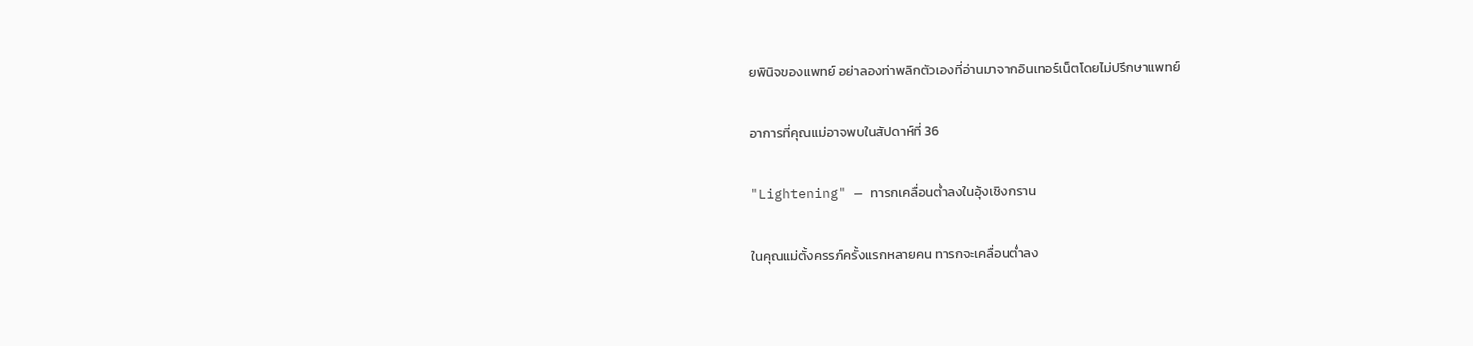ยพินิจของแพทย์ อย่าลองท่าพลิกตัวเองที่อ่านมาจากอินเทอร์เน็ตโดยไม่ปรึกษาแพทย์

อาการที่คุณแม่อาจพบในสัปดาห์ที่ 36

"Lightening" — ทารกเคลื่อนต่ำลงในอุ้งเชิงกราน

ในคุณแม่ตั้งครรภ์ครั้งแรกหลายคน ทารกจะเคลื่อนต่ำลง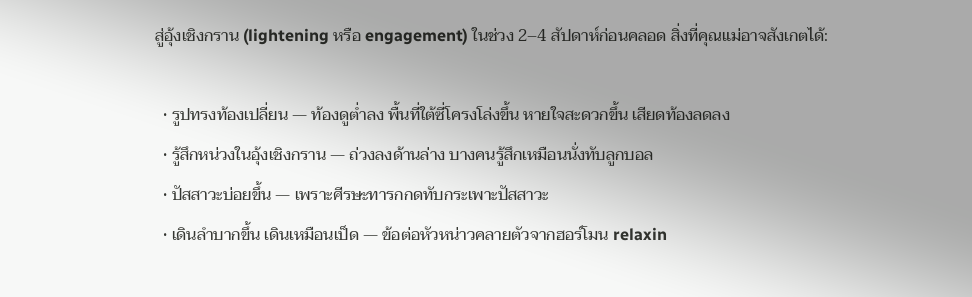สู่อุ้งเชิงกราน (lightening หรือ engagement) ในช่วง 2–4 สัปดาห์ก่อนคลอด สิ่งที่คุณแม่อาจสังเกตได้:

  • รูปทรงท้องเปลี่ยน — ท้องดูต่ำลง พื้นที่ใต้ซี่โครงโล่งขึ้น หายใจสะดวกขึ้น เสียดท้องลดลง
  • รู้สึกหน่วงในอุ้งเชิงกราน — ถ่วงลงด้านล่าง บางคนรู้สึกเหมือนนั่งทับลูกบอล
  • ปัสสาวะบ่อยขึ้น — เพราะศีรษะทารกกดทับกระเพาะปัสสาวะ
  • เดินลำบากขึ้น เดินเหมือนเป็ด — ข้อต่อหัวหน่าวคลายตัวจากฮอร์โมน relaxin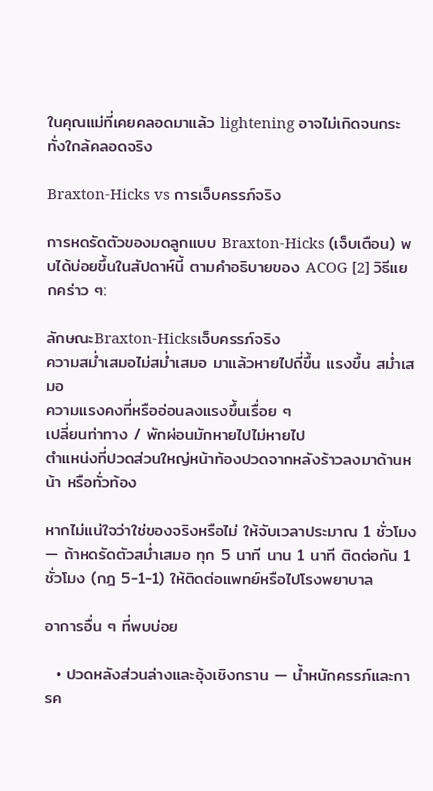ในคุณแม่ที่เคยคลอดมาแล้ว lightening อาจไม่เกิดจนกระทั่งใกล้คลอดจริง

Braxton-Hicks vs การเจ็บครรภ์จริง

การหดรัดตัวของมดลูกแบบ Braxton-Hicks (เจ็บเตือน) พบได้บ่อยขึ้นในสัปดาห์นี้ ตามคำอธิบายของ ACOG [2] วิธีแยกคร่าว ๆ:

ลักษณะBraxton-Hicksเจ็บครรภ์จริง
ความสม่ำเสมอไม่สม่ำเสมอ มาแล้วหายไปถี่ขึ้น แรงขึ้น สม่ำเสมอ
ความแรงคงที่หรืออ่อนลงแรงขึ้นเรื่อย ๆ
เปลี่ยนท่าทาง / พักผ่อนมักหายไปไม่หายไป
ตำแหน่งที่ปวดส่วนใหญ่หน้าท้องปวดจากหลังร้าวลงมาด้านหน้า หรือทั่วท้อง

หากไม่แน่ใจว่าใช่ของจริงหรือไม่ ให้จับเวลาประมาณ 1 ชั่วโมง — ถ้าหดรัดตัวสม่ำเสมอ ทุก 5 นาที นาน 1 นาที ติดต่อกัน 1 ชั่วโมง (กฎ 5-1-1) ให้ติดต่อแพทย์หรือไปโรงพยาบาล

อาการอื่น ๆ ที่พบบ่อย

  • ปวดหลังส่วนล่างและอุ้งเชิงกราน — น้ำหนักครรภ์และการค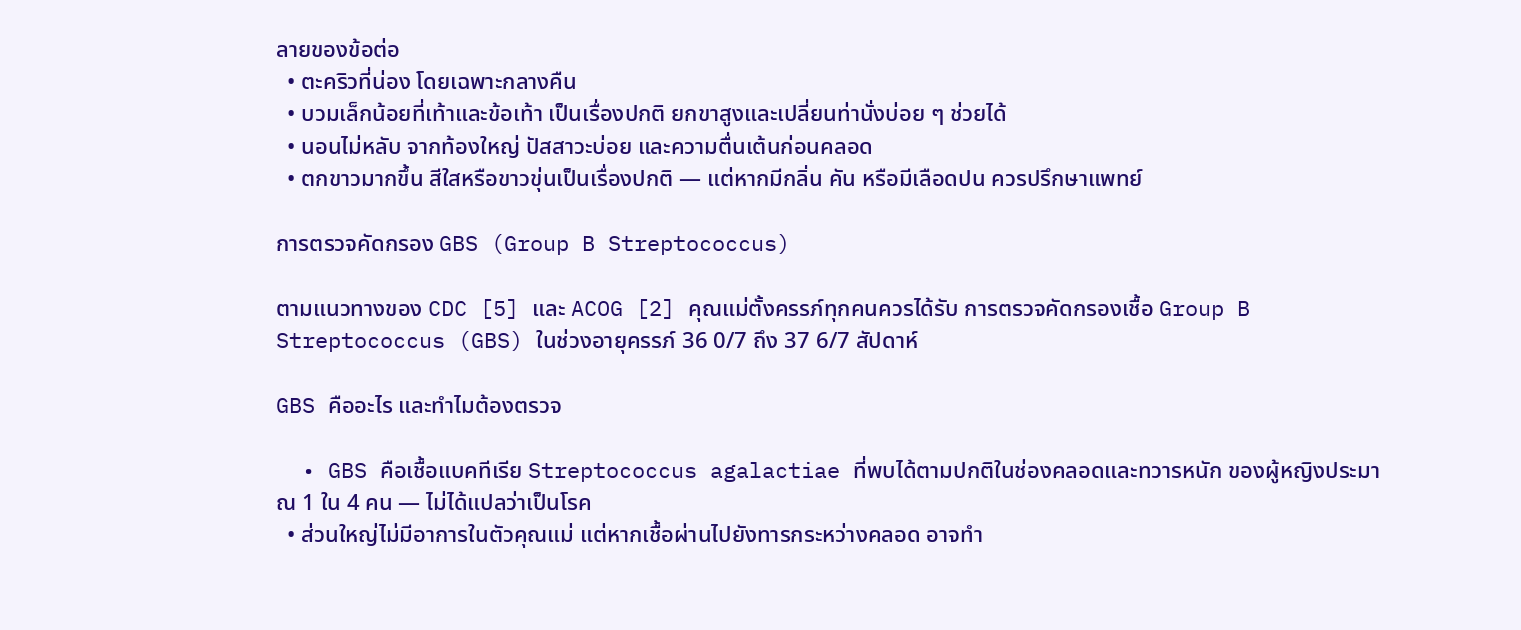ลายของข้อต่อ
  • ตะคริวที่น่อง โดยเฉพาะกลางคืน
  • บวมเล็กน้อยที่เท้าและข้อเท้า เป็นเรื่องปกติ ยกขาสูงและเปลี่ยนท่านั่งบ่อย ๆ ช่วยได้
  • นอนไม่หลับ จากท้องใหญ่ ปัสสาวะบ่อย และความตื่นเต้นก่อนคลอด
  • ตกขาวมากขึ้น สีใสหรือขาวขุ่นเป็นเรื่องปกติ — แต่หากมีกลิ่น คัน หรือมีเลือดปน ควรปรึกษาแพทย์

การตรวจคัดกรอง GBS (Group B Streptococcus)

ตามแนวทางของ CDC [5] และ ACOG [2] คุณแม่ตั้งครรภ์ทุกคนควรได้รับ การตรวจคัดกรองเชื้อ Group B Streptococcus (GBS) ในช่วงอายุครรภ์ 36 0/7 ถึง 37 6/7 สัปดาห์

GBS คืออะไร และทำไมต้องตรวจ

  • GBS คือเชื้อแบคทีเรีย Streptococcus agalactiae ที่พบได้ตามปกติในช่องคลอดและทวารหนัก ของผู้หญิงประมาณ 1 ใน 4 คน — ไม่ได้แปลว่าเป็นโรค
  • ส่วนใหญ่ไม่มีอาการในตัวคุณแม่ แต่หากเชื้อผ่านไปยังทารกระหว่างคลอด อาจทำ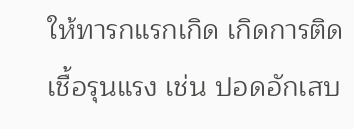ให้ทารกแรกเกิด เกิดการติดเชื้อรุนแรง เช่น ปอดอักเสบ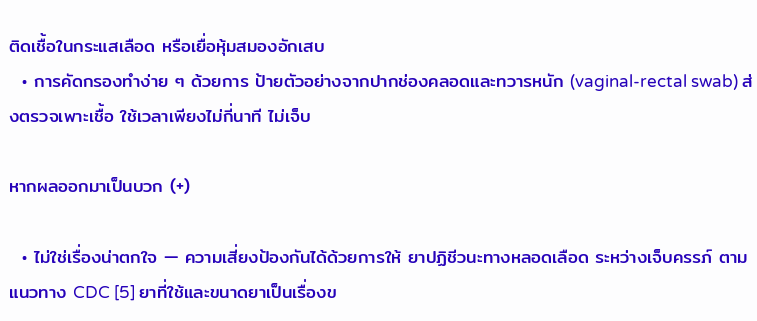ติดเชื้อในกระแสเลือด หรือเยื่อหุ้มสมองอักเสบ
  • การคัดกรองทำง่าย ๆ ด้วยการ ป้ายตัวอย่างจากปากช่องคลอดและทวารหนัก (vaginal-rectal swab) ส่งตรวจเพาะเชื้อ ใช้เวลาเพียงไม่กี่นาที ไม่เจ็บ

หากผลออกมาเป็นบวก (+)

  • ไม่ใช่เรื่องน่าตกใจ — ความเสี่ยงป้องกันได้ด้วยการให้ ยาปฏิชีวนะทางหลอดเลือด ระหว่างเจ็บครรภ์ ตามแนวทาง CDC [5] ยาที่ใช้และขนาดยาเป็นเรื่องข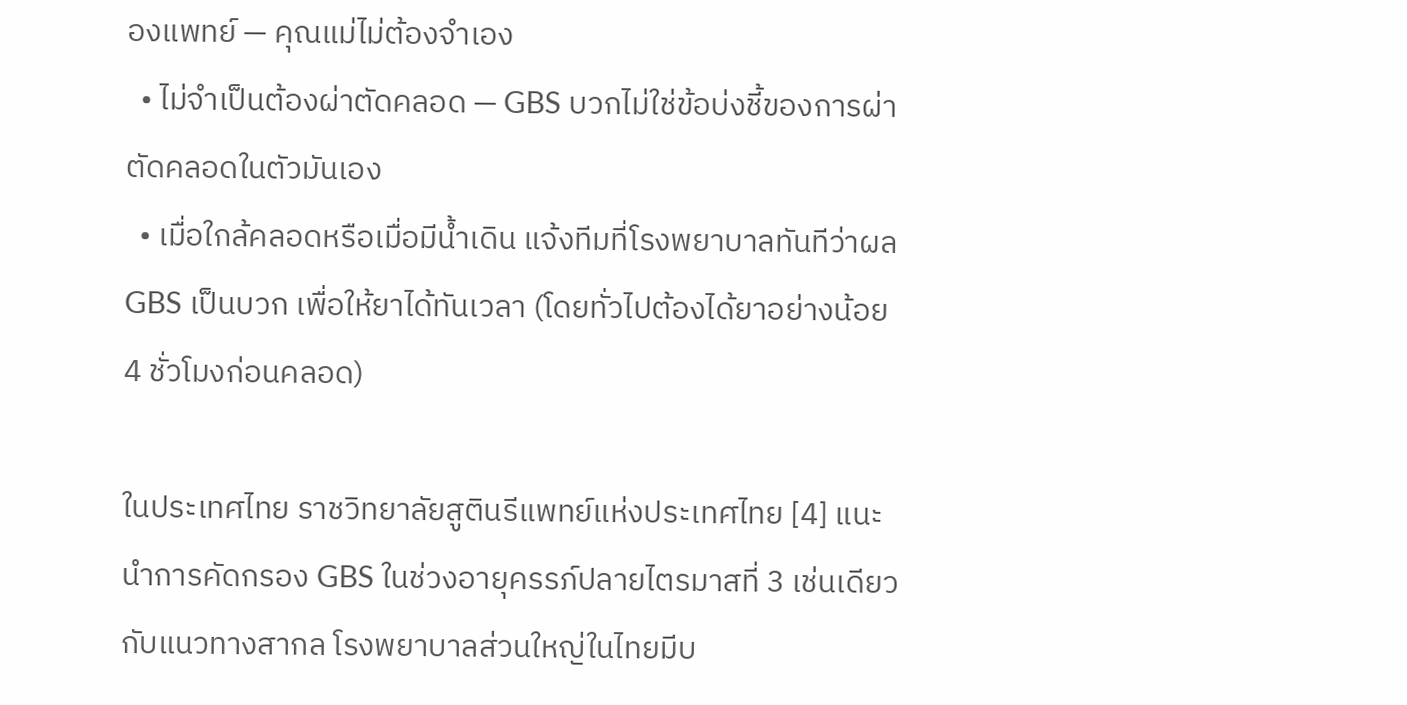องแพทย์ — คุณแม่ไม่ต้องจำเอง
  • ไม่จำเป็นต้องผ่าตัดคลอด — GBS บวกไม่ใช่ข้อบ่งชี้ของการผ่าตัดคลอดในตัวมันเอง
  • เมื่อใกล้คลอดหรือเมื่อมีน้ำเดิน แจ้งทีมที่โรงพยาบาลทันทีว่าผล GBS เป็นบวก เพื่อให้ยาได้ทันเวลา (โดยทั่วไปต้องได้ยาอย่างน้อย 4 ชั่วโมงก่อนคลอด)

ในประเทศไทย ราชวิทยาลัยสูตินรีแพทย์แห่งประเทศไทย [4] แนะนำการคัดกรอง GBS ในช่วงอายุครรภ์ปลายไตรมาสที่ 3 เช่นเดียวกับแนวทางสากล โรงพยาบาลส่วนใหญ่ในไทยมีบ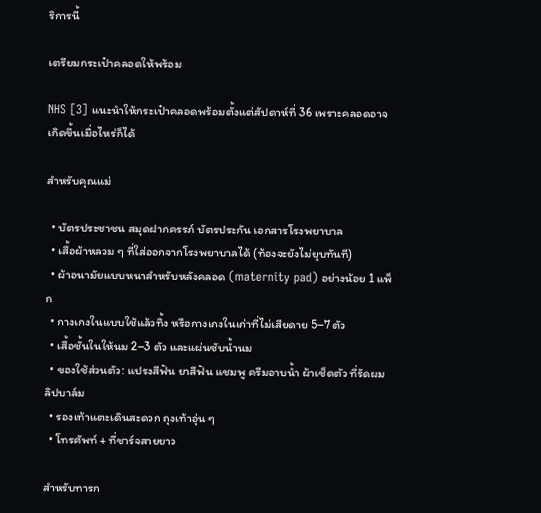ริการนี้

เตรียมกระเป๋าคลอดให้พร้อม

NHS [3] แนะนำให้กระเป๋าคลอดพร้อมตั้งแต่สัปดาห์ที่ 36 เพราะคลอดอาจเกิดขึ้นเมื่อไหร่ก็ได้

สำหรับคุณแม่

  • บัตรประชาชน สมุดฝากครรภ์ บัตรประกัน เอกสารโรงพยาบาล
  • เสื้อผ้าหลวม ๆ ที่ใส่ออกจากโรงพยาบาลได้ (ท้องจะยังไม่ยุบทันที)
  • ผ้าอนามัยแบบหนาสำหรับหลังคลอด (maternity pad) อย่างน้อย 1 แพ็ก
  • กางเกงในแบบใช้แล้วทิ้ง หรือกางเกงในเก่าที่ไม่เสียดาย 5–7 ตัว
  • เสื้อชั้นในให้นม 2–3 ตัว และแผ่นซับน้ำนม
  • ของใช้ส่วนตัว: แปรงสีฟัน ยาสีฟัน แชมพู ครีมอาบน้ำ ผ้าเช็ดตัว ที่รัดผม ลิปบาล์ม
  • รองเท้าแตะเดินสะดวก ถุงเท้าอุ่น ๆ
  • โทรศัพท์ + ที่ชาร์จสายยาว

สำหรับทารก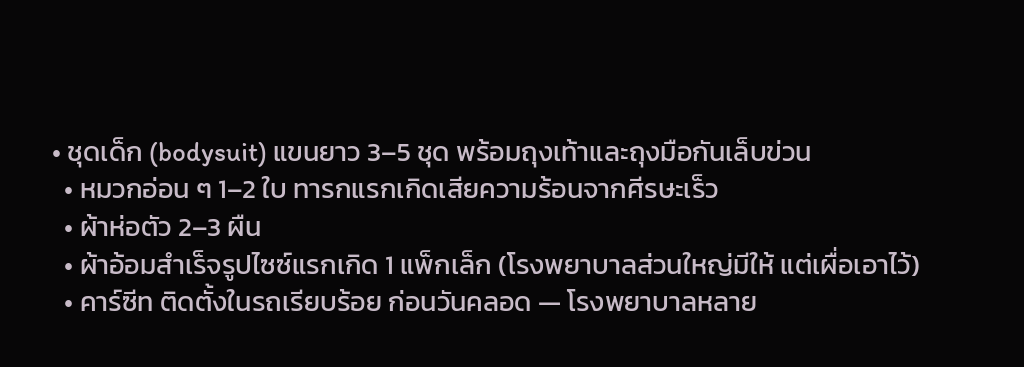• ชุดเด็ก (bodysuit) แขนยาว 3–5 ชุด พร้อมถุงเท้าและถุงมือกันเล็บข่วน
  • หมวกอ่อน ๆ 1–2 ใบ ทารกแรกเกิดเสียความร้อนจากศีรษะเร็ว
  • ผ้าห่อตัว 2–3 ผืน
  • ผ้าอ้อมสำเร็จรูปไซซ์แรกเกิด 1 แพ็กเล็ก (โรงพยาบาลส่วนใหญ่มีให้ แต่เผื่อเอาไว้)
  • คาร์ซีท ติดตั้งในรถเรียบร้อย ก่อนวันคลอด — โรงพยาบาลหลาย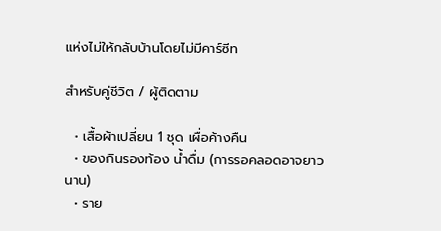แห่งไม่ให้กลับบ้านโดยไม่มีคาร์ซีท

สำหรับคู่ชีวิต / ผู้ติดตาม

  • เสื้อผ้าเปลี่ยน 1 ชุด เผื่อค้างคืน
  • ของกินรองท้อง น้ำดื่ม (การรอคลอดอาจยาวนาน)
  • ราย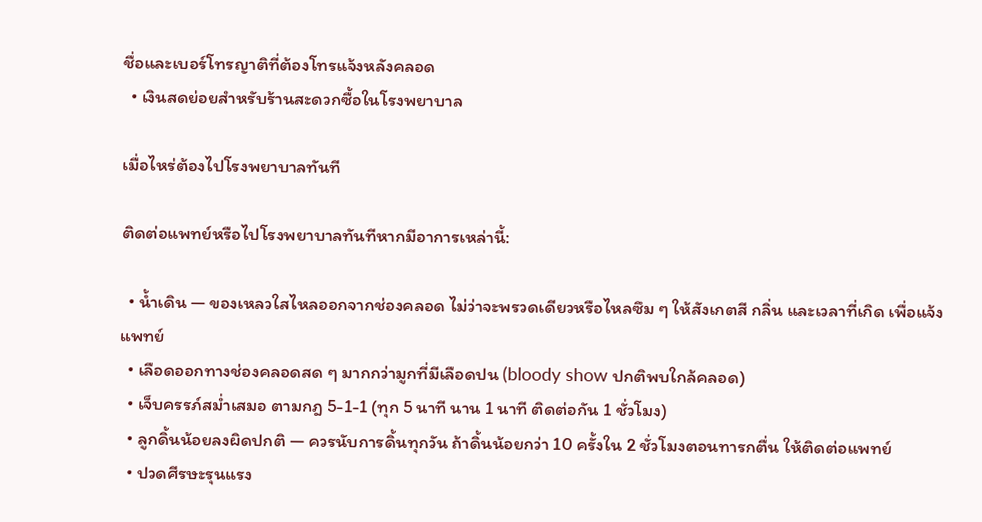ชื่อและเบอร์โทรญาติที่ต้องโทรแจ้งหลังคลอด
  • เงินสดย่อยสำหรับร้านสะดวกซื้อในโรงพยาบาล

เมื่อไหร่ต้องไปโรงพยาบาลทันที

ติดต่อแพทย์หรือไปโรงพยาบาลทันทีหากมีอาการเหล่านี้:

  • น้ำเดิน — ของเหลวใสไหลออกจากช่องคลอด ไม่ว่าจะพรวดเดียวหรือไหลซึม ๆ ให้สังเกตสี กลิ่น และเวลาที่เกิด เพื่อแจ้งแพทย์
  • เลือดออกทางช่องคลอดสด ๆ มากกว่ามูกที่มีเลือดปน (bloody show ปกติพบใกล้คลอด)
  • เจ็บครรภ์สม่ำเสมอ ตามกฎ 5-1-1 (ทุก 5 นาที นาน 1 นาที ติดต่อกัน 1 ชั่วโมง)
  • ลูกดิ้นน้อยลงผิดปกติ — ควรนับการดิ้นทุกวัน ถ้าดิ้นน้อยกว่า 10 ครั้งใน 2 ชั่วโมงตอนทารกตื่น ให้ติดต่อแพทย์
  • ปวดศีรษะรุนแรง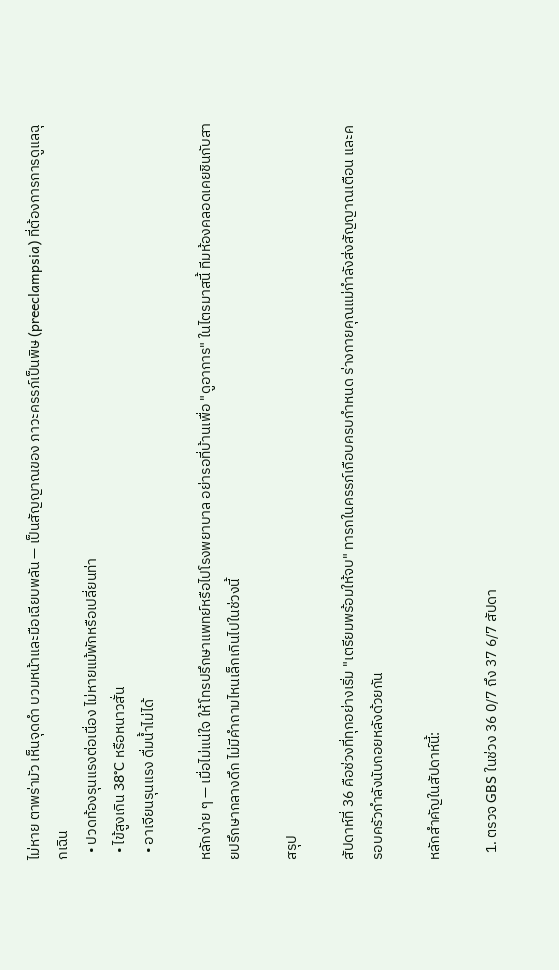ไม่หาย ตาพร่ามัว เห็นจุดดำ บวมหน้าและมือเฉียบพลัน — เป็นสัญญาณของ ภาวะครรภ์เป็นพิษ (preeclampsia) ที่ต้องการการดูแลฉุกเฉิน
  • ปวดท้องรุนแรงต่อเนื่อง ไม่หายแม้พักหรือเปลี่ยนท่า
  • ไข้สูงเกิน 38°C หรือหนาวสั่น
  • อาเจียนรุนแรง ดื่มน้ำไม่ได้

หลักง่าย ๆ — เมื่อไม่แน่ใจ ให้โทรปรึกษาแพทย์หรือไปโรงพยาบาล อย่ารอที่บ้านเพื่อ "ดูอาการ" ในไตรมาสนี้ ทีมห้องคลอดเคยชินกับสายปรึกษากลางดึก ไม่มีคำถามไหนเล็กเกินไปในช่วงนี้

สรุป

สัปดาห์ที่ 36 คือช่วงที่ทุกอย่างเริ่ม "เตรียมพร้อมให้จบ" ทารกในครรภ์เกือบครบกำหนด ร่างกายคุณแม่กำลังส่งสัญญาณเตือน และครอบครัวกำลังนับถอยหลังด้วยกัน

หลักสำคัญในสัปดาห์นี้:

  1. ตรวจ GBS ในช่วง 36 0/7 ถึง 37 6/7 สัปดา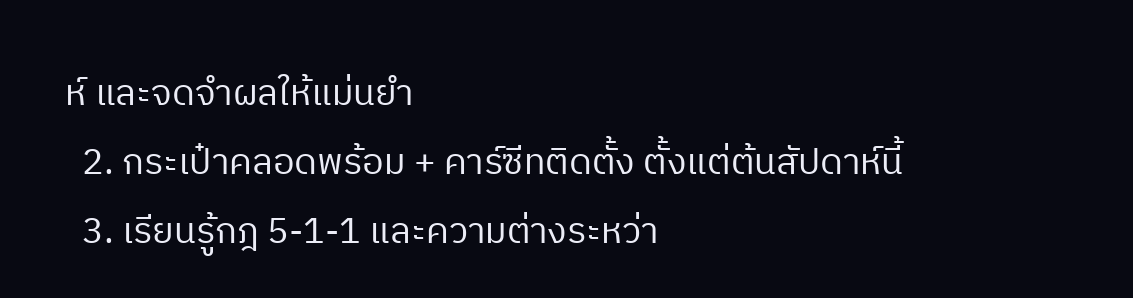ห์ และจดจำผลให้แม่นยำ
  2. กระเป๋าคลอดพร้อม + คาร์ซีทติดตั้ง ตั้งแต่ต้นสัปดาห์นี้
  3. เรียนรู้กฎ 5-1-1 และความต่างระหว่า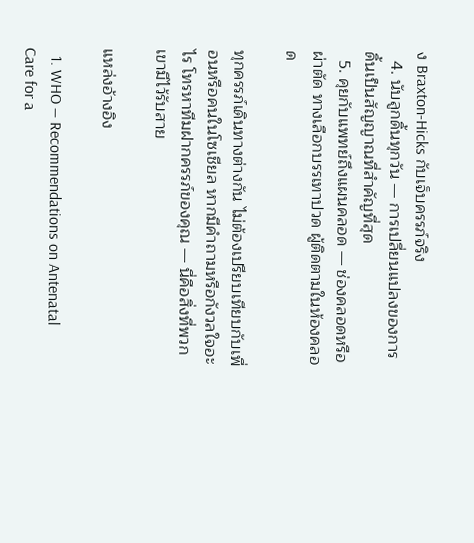ง Braxton-Hicks กับเจ็บครรภ์จริง
  4. นับลูกดิ้นทุกวัน — การเปลี่ยนแปลงของการดิ้นเป็นสัญญาณที่สำคัญที่สุด
  5. คุยกับแพทย์ถึงแผนคลอด — ช่องคลอดหรือผ่าตัด ทางเลือกบรรเทาปวด ผู้ติดตามในห้องคลอด

ทุกครรภ์เดินทางต่างกัน ไม่ต้องเปรียบเทียบกับเพื่อนหรือคนในโซเชียล หากมีคำถามหรือกังวลใจอะไร โทรหาทีมฝากครรภ์ของคุณ — นี่คือสิ่งที่พวกเขามีไว้รับสาย

แหล่งอ้างอิง

  1. WHO — Recommendations on Antenatal Care for a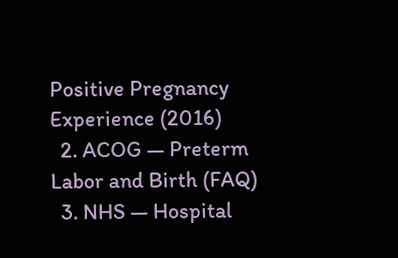Positive Pregnancy Experience (2016)
  2. ACOG — Preterm Labor and Birth (FAQ)
  3. NHS — Hospital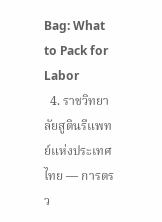Bag: What to Pack for Labor
  4. ราชวิทยาลัยสูตินรีแพทย์แห่งประเทศไทย — การตรว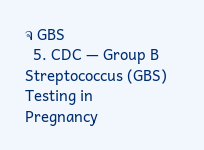จ GBS
  5. CDC — Group B Streptococcus (GBS) Testing in Pregnancy